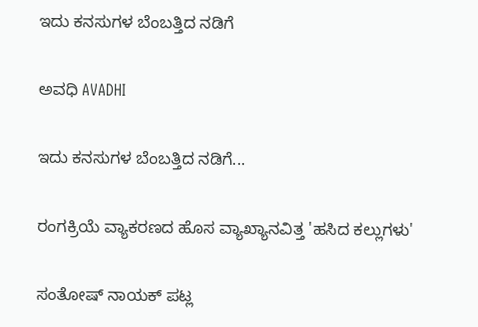ಇದು ಕನಸುಗಳ ಬೆಂಬತ್ತಿದ ನಡಿಗೆ‍

ಅವಧಿ AVADHI

ಇದು ಕನಸುಗಳ ಬೆಂಬತ್ತಿದ ನಡಿಗೆ...

ರಂಗಕ್ರಿಯೆ ವ್ಯಾಕರಣದ ಹೊಸ ವ್ಯಾಖ್ಯಾನವಿತ್ತ 'ಹಸಿದ ಕಲ್ಲುಗಳು'

ಸಂತೋಷ್ ನಾಯಕ್ ಪಟ್ಲ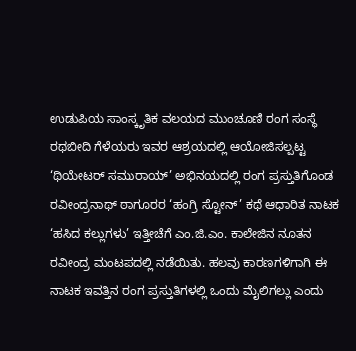ಉಡುಪಿಯ ಸಾಂಸ್ಕೃತಿಕ ವಲಯದ ಮುಂಚೂಣಿ ರಂಗ ಸಂಸ್ಥೆ ರಥಬೀದಿ ಗೆಳೆಯರು ಇವರ ಆಶ್ರಯದಲ್ಲಿ ಆಯೋಜಿಸಲ್ಪಟ್ಟ ‘ಥಿಯೇಟರ್ ಸಮುರಾಯ್’ ಅಭಿನಯದಲ್ಲಿ ರಂಗ ಪ್ರಸ್ತುತಿಗೊಂಡ ರವೀಂದ್ರನಾಥ್ ಠಾಗೂರರ ‘ಹಂಗ್ರಿ ಸ್ಟೋನ್’ ಕಥೆ ಆಧಾರಿತ ನಾಟಕ ‘ಹಸಿದ ಕಲ್ಲುಗಳು’ ಇತ್ತೀಚೆಗೆ ಎಂ.ಜಿ.ಎಂ. ಕಾಲೇಜಿನ ನೂತನ ರವೀಂದ್ರ ಮಂಟಪದಲ್ಲಿ ನಡೆಯಿತು. ಹಲವು ಕಾರಣಗಳಿಗಾಗಿ ಈ ನಾಟಕ ಇವತ್ತಿನ ರಂಗ ಪ್ರಸ್ತುತಿಗಳಲ್ಲಿ ಒಂದು ಮೈಲಿಗಲ್ಲು ಎಂದು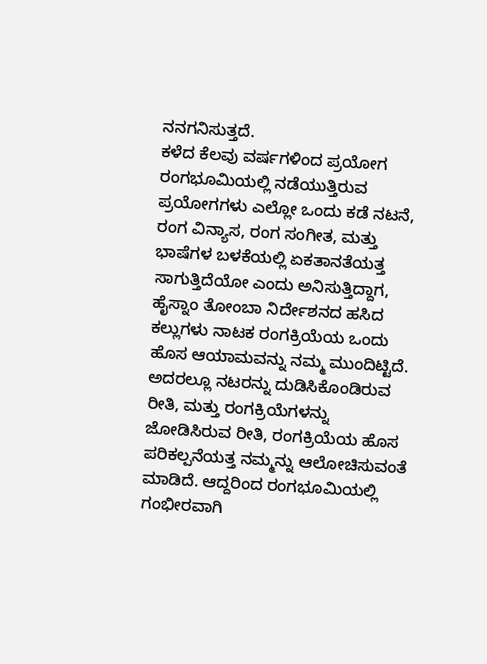ನನಗನಿಸುತ್ತದೆ.
ಕಳೆದ ಕೆಲವು ವರ್ಷಗಳಿಂದ ಪ್ರಯೋಗ ರಂಗಭೂಮಿಯಲ್ಲಿ ನಡೆಯುತ್ತಿರುವ ಪ್ರಯೋಗಗಳು ಎಲ್ಲೋ ಒಂದು ಕಡೆ ನಟನೆ, ರಂಗ ವಿನ್ಯಾಸ, ರಂಗ ಸಂಗೀತ, ಮತ್ತು ಭಾಷೆಗಳ ಬಳಕೆಯಲ್ಲಿ ಏಕತಾನತೆಯತ್ತ ಸಾಗುತ್ತಿದೆಯೋ ಎಂದು ಅನಿಸುತ್ತಿದ್ದಾಗ, ಹೈಸ್ನಾಂ ತೋಂಬಾ ನಿರ್ದೇಶನದ ಹಸಿದ ಕಲ್ಲುಗಳು ನಾಟಕ ರಂಗಕ್ರಿಯೆಯ ಒಂದು ಹೊಸ ಆಯಾಮವನ್ನು ನಮ್ಮ ಮುಂದಿಟ್ಟಿದೆ. ಅದರಲ್ಲೂ ನಟರನ್ನು ದುಡಿಸಿಕೊಂಡಿರುವ ರೀತಿ, ಮತ್ತು ರಂಗಕ್ರಿಯೆಗಳನ್ನು ಜೋಡಿಸಿರುವ ರೀತಿ, ರಂಗಕ್ರಿಯೆಯ ಹೊಸ ಪರಿಕಲ್ಪನೆಯತ್ತ ನಮ್ಮನ್ನು ಆಲೋಚಿಸುವಂತೆ ಮಾಡಿದೆ. ಆದ್ದರಿಂದ ರಂಗಭೂಮಿಯಲ್ಲಿ ಗಂಭೀರವಾಗಿ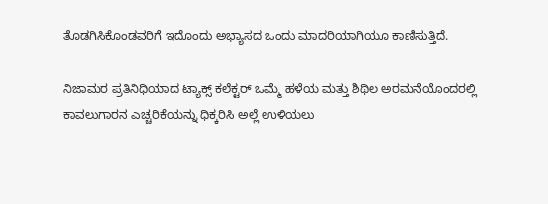ತೊಡಗಿಸಿಕೊಂಡವರಿಗೆ ಇದೊಂದು ಅಭ್ಯಾಸದ ಒಂದು ಮಾದರಿಯಾಗಿಯೂ ಕಾಣಿಸುತ್ತಿದೆ.

ನಿಜಾಮರ ಪ್ರತಿನಿಧಿಯಾದ ಟ್ಯಾಕ್ಸ್ ಕಲೆಕ್ಟರ್ ಒಮ್ಮೆ ಹಳೆಯ ಮತ್ತು ಶಿಥಿಲ ಅರಮನೆಯೊಂದರಲ್ಲಿ ಕಾವಲುಗಾರನ ಎಚ್ಚರಿಕೆಯನ್ನು ಧಿಕ್ಕರಿಸಿ ಅಲ್ಲೆ ಉಳಿಯಲು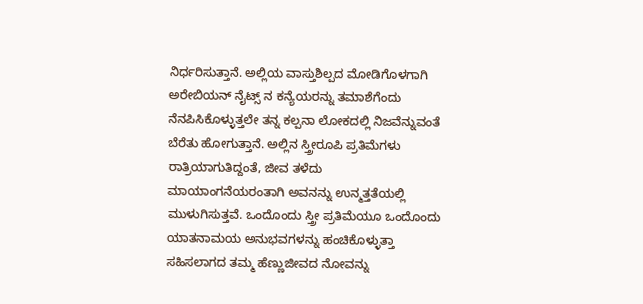ನಿರ್ಧರಿಸುತ್ತಾನೆ. ಅಲ್ಲಿಯ ವಾಸ್ತುಶಿಲ್ಪದ ಮೋಡಿಗೊಳಗಾಗಿ ಅರೇಬಿಯನ್ ನೈಟ್ಸ್ ನ ಕನ್ಯೆಯರನ್ನು ತಮಾಶೆಗೆಂದು ನೆನಪಿಸಿಕೊಳ್ಳುತ್ತಲೇ ತನ್ನ ಕಲ್ಪನಾ ಲೋಕದಲ್ಲಿ ನಿಜವೆನ್ನುವಂತೆ ಬೆರೆತು ಹೋಗುತ್ತಾನೆ. ಅಲ್ಲಿನ ಸ್ತ್ರೀರೂಪಿ ಪ್ರತಿಮೆಗಳು ರಾತ್ರಿಯಾಗುತಿದ್ದಂತೆ, ಜೀವ ತಳೆದು ಮಾಯಾಂಗನೆಯರಂತಾಗಿ ಅವನನ್ನು ಉನ್ಮತ್ತತೆಯಲ್ಲಿ ಮುಳುಗಿಸುತ್ತವೆ. ಒಂದೊಂದು ಸ್ತ್ರೀ ಪ್ರತಿಮೆಯೂ ಒಂದೊಂದು ಯಾತನಾಮಯ ಅನುಭವಗಳನ್ನು ಹಂಚಿಕೊಳ್ಳುತ್ತಾ ಸಹಿಸಲಾಗದ ತಮ್ಮ ಹೆಣ್ಣುಜೀವದ ನೋವನ್ನು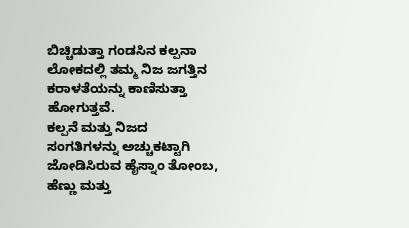ಬಿಚ್ಚಿಡುತ್ತಾ ಗಂಡಸಿನ ಕಲ್ಪನಾ ಲೋಕದಲ್ಲಿ ತಮ್ಮ ನಿಜ ಜಗತ್ತಿನ ಕರಾಳತೆಯನ್ನು ಕಾಣಿಸುತ್ತಾ ಹೋಗುತ್ತವೆ.
ಕಲ್ಪನೆ ಮತ್ತು ನಿಜದ ಸಂಗತಿಗಳನ್ನು ಅಚ್ಚುಕಟ್ಟಾಗಿ ಜೋಡಿಸಿರುವ ಹೈಸ್ನಾಂ ತೋಂಬ, ಹೆಣ್ಣು ಮತ್ತು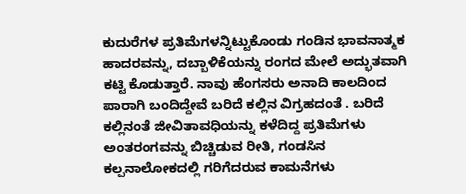ಕುದುರೆಗಳ ಪ್ರತಿಮೆಗಳನ್ನಿಟ್ಟುಕೊಂಡು ಗಂಡಿನ ಭಾವನಾತ್ಮಕ ಹಾದರವನ್ನು, ದಬ್ಬಾಳಿಕೆಯನ್ನು ರಂಗದ ಮೇಲೆ ಅದ್ಭುತವಾಗಿ ಕಟ್ಟಿ ಕೊಡುತ್ತಾರೆ. ನಾವು ಹೆಂಗಸರು ಅನಾದಿ ಕಾಲದಿಂದ ಪಾರಾಗಿ ಬಂದಿದ್ದೇವೆ ಬರಿದೆ ಕಲ್ಲಿನ ವಿಗ್ರಹದಂತೆ . ಬರಿದೆ ಕಲ್ಲಿನಂತೆ ಜೀವಿತಾವಧಿಯನ್ನು ಕಳೆದಿದ್ದ ಪ್ರತಿಮೆಗಳು ಅಂತರಂಗವನ್ನು ಬಿಚ್ಚಿಡುವ ರೀತಿ, ಗಂಡಸಿನ ಕಲ್ಪನಾಲೋಕದಲ್ಲಿ ಗರಿಗೆದರುವ ಕಾಮನೆಗಳು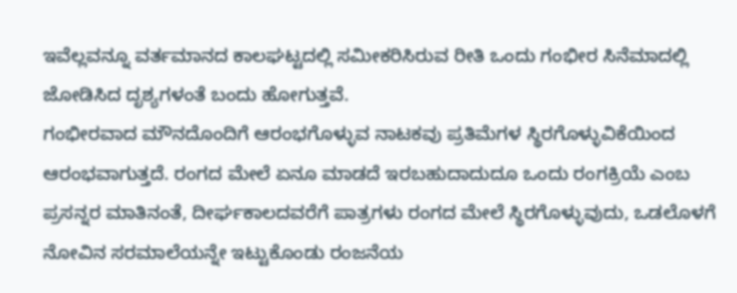ಇವೆಲ್ಲವನ್ನೂ ವರ್ತಮಾನದ ಕಾಲಘಟ್ಟದಲ್ಲಿ ಸಮೀಕರಿಸಿರುವ ರೀತಿ ಒಂದು ಗಂಭೀರ ಸಿನೆಮಾದಲ್ಲಿ ಜೋಡಿಸಿದ ದೃಶ್ಯಗಳಂತೆ ಬಂದು ಹೋಗುತ್ತವೆ.
ಗಂಭೀರವಾದ ಮೌನದೊಂದಿಗೆ ಆರಂಭಗೊಳ್ಳುವ ನಾಟಕವು ಪ್ರತಿಮೆಗಳ ಸ್ಥಿರಗೊಳ್ಳುವಿಕೆಯಿಂದ ಆರಂಭವಾಗುತ್ತದೆ. ರಂಗದ ಮೇಲೆ ಏನೂ ಮಾಡದೆ ಇರಬಹುದಾದುದೂ ಒಂದು ರಂಗಕ್ರಿಯೆ ಎಂಬ ಪ್ರಸನ್ನರ ಮಾತಿನಂತೆ, ದೀರ್ಘಕಾಲದವರೆಗೆ ಪಾತ್ರಗಳು ರಂಗದ ಮೇಲೆ ಸ್ಥಿರಗೊಳ್ಳುವುದು, ಒಡಲೊಳಗೆ ನೋವಿನ ಸರಮಾಲೆಯನ್ನೇ ಇಟ್ಟುಕೊಂಡು ರಂಜನೆಯ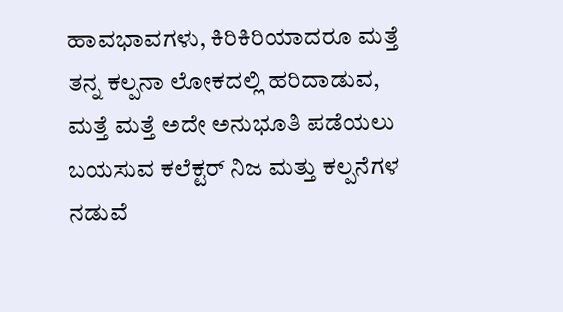ಹಾವಭಾವಗಳು, ಕಿರಿಕಿರಿಯಾದರೂ ಮತ್ತೆ ತನ್ನ ಕಲ್ಪನಾ ಲೋಕದಲ್ಲಿ ಹರಿದಾಡುವ, ಮತ್ತೆ ಮತ್ತೆ ಅದೇ ಅನುಭೂತಿ ಪಡೆಯಲು ಬಯಸುವ ಕಲೆಕ್ಟರ್ ನಿಜ ಮತ್ತು ಕಲ್ಪನೆಗಳ ನಡುವೆ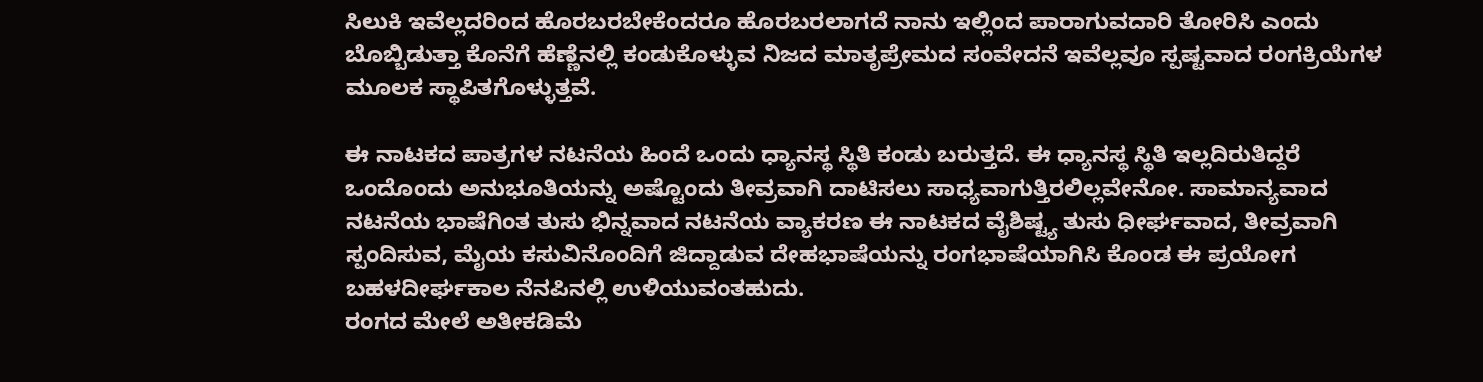ಸಿಲುಕಿ ಇವೆಲ್ಲದರಿಂದ ಹೊರಬರಬೇಕೆಂದರೂ ಹೊರಬರಲಾಗದೆ ನಾನು ಇಲ್ಲಿಂದ ಪಾರಾಗುವದಾರಿ ತೋರಿಸಿ ಎಂದು ಬೊಬ್ಬಿಡುತ್ತಾ ಕೊನೆಗೆ ಹೆಣ್ಣೆನಲ್ಲಿ ಕಂಡುಕೊಳ್ಳುವ ನಿಜದ ಮಾತೃಪ್ರೇಮದ ಸಂವೇದನೆ ಇವೆಲ್ಲವೂ ಸ್ಪಷ್ಟವಾದ ರಂಗಕ್ರಿಯೆಗಳ ಮೂಲಕ ಸ್ಥಾಪಿತಗೊಳ್ಳುತ್ತವೆ.

ಈ ನಾಟಕದ ಪಾತ್ರಗಳ ನಟನೆಯ ಹಿಂದೆ ಒಂದು ಧ್ಯಾನಸ್ಥ ಸ್ಥಿತಿ ಕಂಡು ಬರುತ್ತದೆ. ಈ ಧ್ಯಾನಸ್ಥ ಸ್ಥಿತಿ ಇಲ್ಲದಿರುತಿದ್ದರೆ ಒಂದೊಂದು ಅನುಭೂತಿಯನ್ನು ಅಷ್ಟೊಂದು ತೀವ್ರವಾಗಿ ದಾಟಿಸಲು ಸಾಧ್ಯವಾಗುತ್ತಿರಲಿಲ್ಲವೇನೋ. ಸಾಮಾನ್ಯವಾದ ನಟನೆಯ ಭಾಷೆಗಿಂತ ತುಸು ಭಿನ್ನವಾದ ನಟನೆಯ ವ್ಯಾಕರಣ ಈ ನಾಟಕದ ವೈಶಿಷ್ಟ್ಯ ತುಸು ಧೀರ್ಘವಾದ, ತೀವ್ರವಾಗಿ ಸ್ಪಂದಿಸುವ, ಮೈಯ ಕಸುವಿನೊಂದಿಗೆ ಜಿದ್ದಾಡುವ ದೇಹಭಾಷೆಯನ್ನು ರಂಗಭಾಷೆಯಾಗಿಸಿ ಕೊಂಡ ಈ ಪ್ರಯೋಗ ಬಹಳದೀರ್ಘಕಾಲ ನೆನಪಿನಲ್ಲಿ ಉಳಿಯುವಂತಹುದು.
ರಂಗದ ಮೇಲೆ ಅತೀಕಡಿಮೆ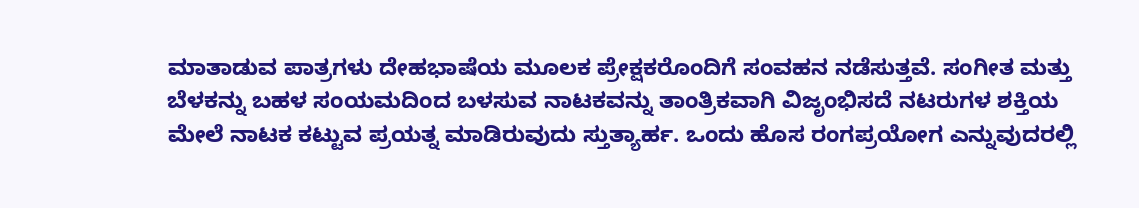ಮಾತಾಡುವ ಪಾತ್ರಗಳು ದೇಹಭಾಷೆಯ ಮೂಲಕ ಪ್ರೇಕ್ಷಕರೊಂದಿಗೆ ಸಂವಹನ ನಡೆಸುತ್ತವೆ. ಸಂಗೀತ ಮತ್ತು ಬೆಳಕನ್ನು ಬಹಳ ಸಂಯಮದಿಂದ ಬಳಸುವ ನಾಟಕವನ್ನು ತಾಂತ್ರಿಕವಾಗಿ ವಿಜೃಂಭಿಸದೆ ನಟರುಗಳ ಶಕ್ತಿಯ ಮೇಲೆ ನಾಟಕ ಕಟ್ಟುವ ಪ್ರಯತ್ನ ಮಾಡಿರುವುದು ಸ್ತುತ್ಯಾರ್ಹ. ಒಂದು ಹೊಸ ರಂಗಪ್ರಯೋಗ ಎನ್ನುವುದರಲ್ಲಿ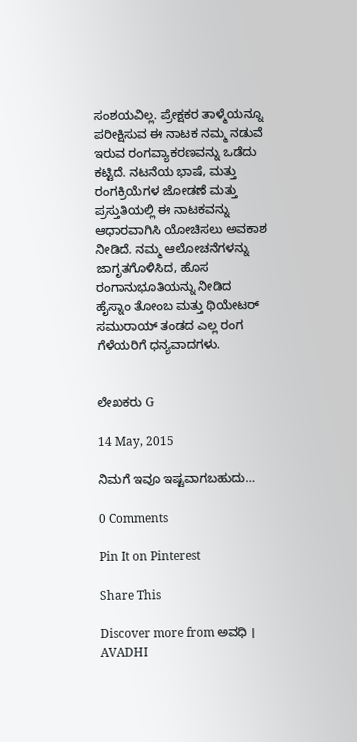ಸಂಶಯವಿಲ್ಲ. ಪ್ರೇಕ್ಷಕರ ತಾಳ್ಮೆಯನ್ನೂ ಪರೀಕ್ಷಿಸುವ ಈ ನಾಟಕ ನಮ್ಮ ನಡುವೆ ಇರುವ ರಂಗವ್ಯಾಕರಣವನ್ನು ಒಡೆದು ಕಟ್ಟಿದೆ. ನಟನೆಯ ಭಾಷೆ, ಮತ್ತು ರಂಗಕ್ರಿಯೆಗಳ ಜೋಡಣೆ ಮತ್ತು ಪ್ರಸ್ತುತಿಯಲ್ಲಿ ಈ ನಾಟಕವನ್ನು ಆಧಾರವಾಗಿಸಿ ಯೋಚಿಸಲು ಅವಕಾಶ ನೀಡಿದೆ. ನಮ್ಮ ಆಲೋಚನೆಗಳನ್ನು ಜಾಗೃತಗೊಳಿಸಿದ, ಹೊಸ ರಂಗಾನುಭೂತಿಯನ್ನು ನೀಡಿದ ಹೈಸ್ನಾಂ ತೋಂಬ ಮತ್ತು ಥಿಯೇಟರ್ ಸಮುರಾಯ್ ತಂಡದ ಎಲ್ಲ ರಂಗ ಗೆಳೆಯರಿಗೆ ಧನ್ಯವಾದಗಳು.


ಲೇಖಕರು G

14 May, 2015

ನಿಮಗೆ ಇವೂ ಇಷ್ಟವಾಗಬಹುದು…

0 Comments

Pin It on Pinterest

Share This

Discover more from ಅವಧಿ । AVADHI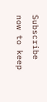Subscribe now to keep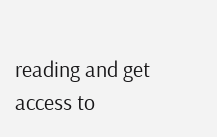reading and get access to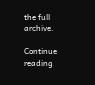the full archive.

Continue reading